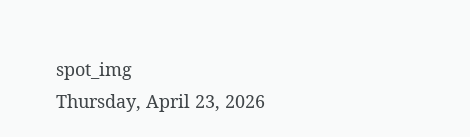spot_img
Thursday, April 23, 2026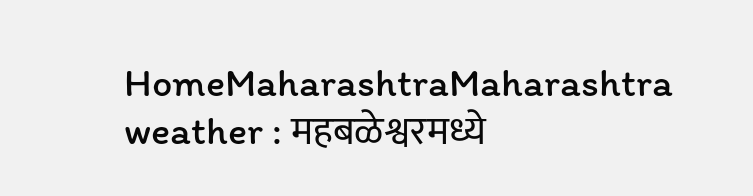HomeMaharashtraMaharashtra weather : महबळेश्वरमध्ये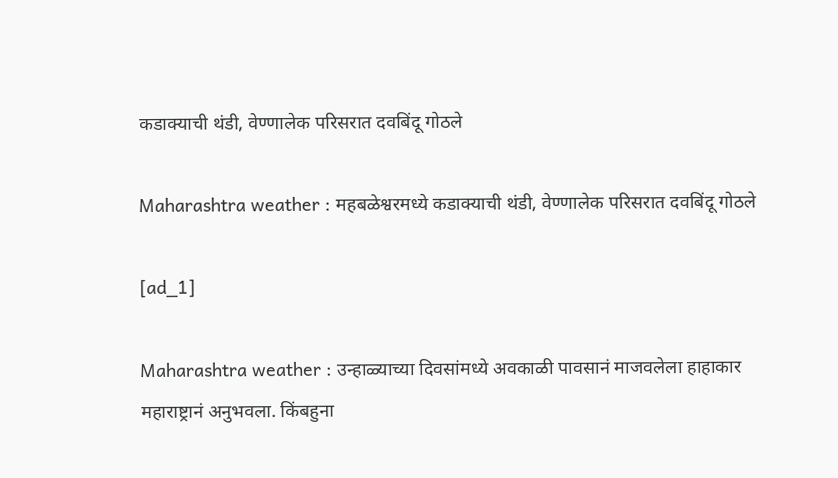कडाक्याची थंडी, वेण्णालेक परिसरात दवबिंदू गोठले

Maharashtra weather : महबळेश्वरमध्ये कडाक्याची थंडी, वेण्णालेक परिसरात दवबिंदू गोठले

[ad_1]

Maharashtra weather : उन्हाळ्याच्या दिवसांमध्ये अवकाळी पावसानं माजवलेला हाहाकार महाराष्ट्रानं अनुभवला. किंबहुना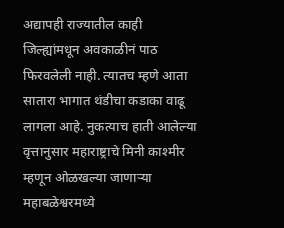अद्यापही राज्यातील काही जिल्ह्यांमधून अवकाळीनं पाठ फिरवलेली नाही. त्यातच म्हणे आता सातारा भागात थंडीचा कडाका वाढू लागला आहे. नुकत्याच हाती आलेल्या वृत्तानुसार महाराष्ट्राचे मिनी काश्मीर म्हणून ओळखल्या जाणाऱ्या महाबळेश्वरमध्ये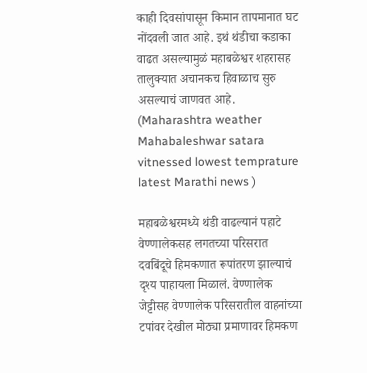काही दिवसांपासून किमान तापमानात घट नोंदवली जात आहे. इथं थंडीचा कडाका वाढत असल्यामुळं महाबळेश्वर शहरासह तालुक्यात अचानकच हिवाळाच सुरु असल्याचं जाणवत आहे. (Maharashtra weather Mahabaleshwar satara vitnessed lowest temprature latest Marathi news )

महाबळेश्वरमध्ये थंडी वाढल्यानं पहाटे वेण्णालेकसह लगतच्या परिसरात दवबिंदूचे हिमकणात रूपांतरण झाल्याचं दृश्य पाहायला मिळालं. वेण्णालेक जेट्टीसह वेण्णालेक परिसरातील वाहनांच्या टपांवर देखील मोठ्या प्रमाणावर हिमकण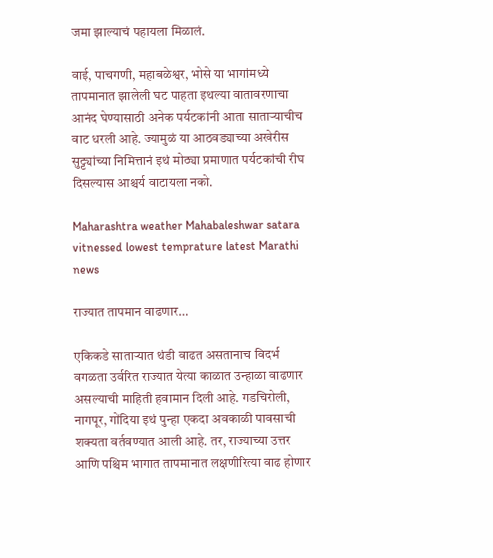जमा झाल्याचं पहायला मिळालं.

वाई, पाचगणी, महाबळेश्वर, भोसे या भागांमध्ये तापमानात झालेली घट पाहता इथल्या वातावरणाचा आनंद घेण्यासाठी अनेक पर्यटकांनी आता साताऱ्याचीच वाट धरली आहे. ज्यामुळं या आठवड्याच्या अखेरीस सुट्ट्यांच्या निमित्तानं इथं मोठ्या प्रमाणात पर्यटकांची रीघ दिसल्यास आश्चर्य वाटायला नको.

Maharashtra weather Mahabaleshwar satara vitnessed lowest temprature latest Marathi news

राज्यात तापमान वाढणार…

एकिकडे साताऱ्यात थंडी वाढत असतानाच विदर्भ वगळता उर्वरित राज्यात येत्या काळात उन्हाळा वाढणार असल्याची माहिती हवामान दिली आहे. गडचिरोली, नागपूर, गोंदिया इथं पुन्हा एकदा अवकाळी पावसाची शक्यता वर्तवण्यात आली आहे. तर, राज्याच्या उत्तर आणि पश्चिम भागात तापमानात लक्षणीरित्या वाढ होणार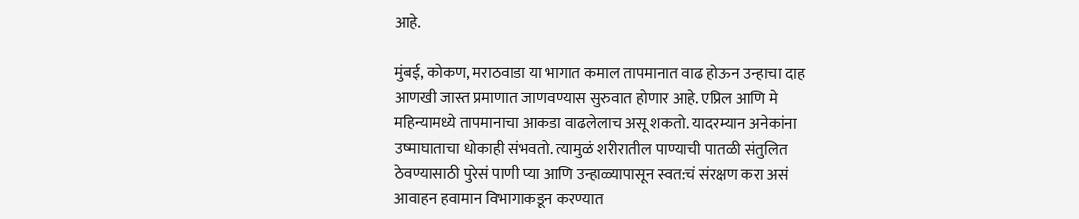आहे.

मुंबई, कोकण, मराठवाडा या भागात कमाल तापमानात वाढ होऊन उन्हाचा दाह आणखी जास्त प्रमाणात जाणवण्यास सुरुवात होणार आहे. एप्रिल आणि मे महिन्यामध्ये तापमानाचा आकडा वाढलेलाच असू शकतो. यादरम्यान अनेकांना उष्माघाताचा धोकाही संभवतो. त्यामुळं शरीरातील पाण्याची पातळी संतुलित ठेवण्यासाठी पुरेसं पाणी प्या आणि उन्हाळ्यापासून स्वत:चं संरक्षण करा असं आवाहन हवामान विभागाकडून करण्यात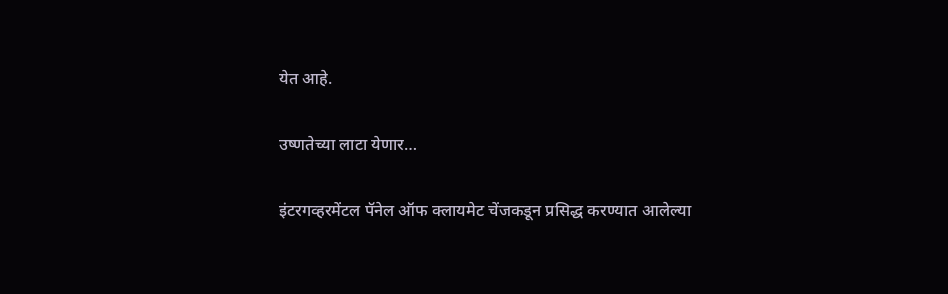येत आहे.

उष्णतेच्या लाटा येणार…

इंटरगव्हरमेंटल पॅनेल ऑफ क्लायमेट चेंजकडून प्रसिद्ध करण्यात आलेल्या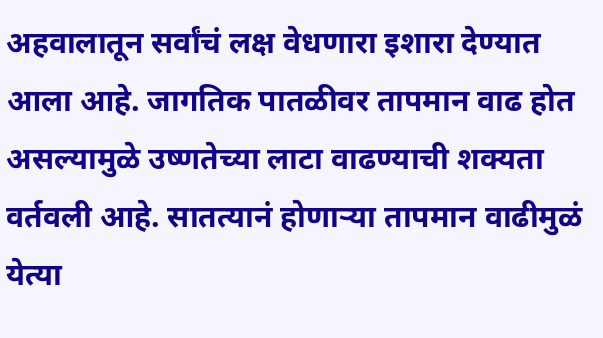अहवालातून सर्वांचं लक्ष वेधणारा इशारा देण्यात आला आहे. जागतिक पातळीवर तापमान वाढ होत असल्यामुळे उष्णतेच्या लाटा वाढण्याची शक्यता वर्तवली आहे. सातत्यानं होणाऱ्या तापमान वाढीमुळं येत्या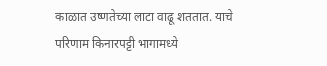काळात उष्णतेच्या लाटा वाढू शततात. याचे परिणाम किनारपट्टी भागामध्ये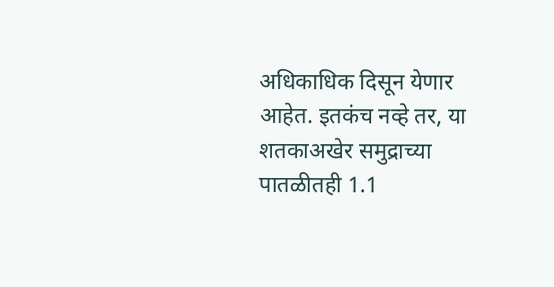अधिकाधिक दिसून येणार आहेत. इतकंच नव्हे तर, या शतकाअखेर समुद्राच्या पातळीतही 1.1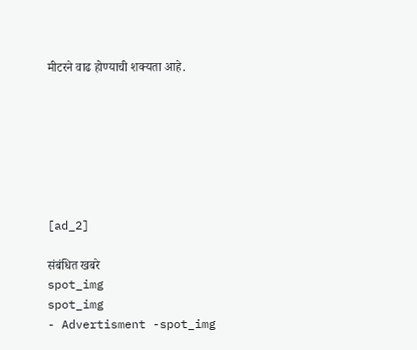मीटरने वाढ होण्याची शक्यता आहे.







[ad_2]

संबंधित खबरे
spot_img
spot_img
- Advertisment -spot_img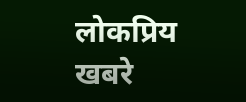लोकप्रिय खबरे